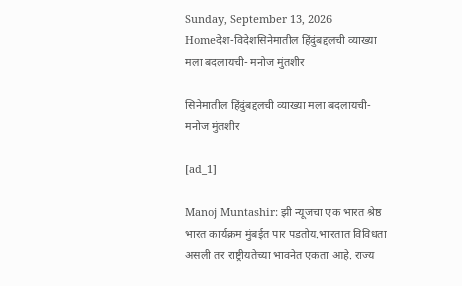Sunday, September 13, 2026
Homeदेश-विदेशसिनेमातील हिंदुंबद्दलची व्याख्या मला बदलायची- मनोज मुंतशीर

सिनेमातील हिंदुंबद्दलची व्याख्या मला बदलायची- मनोज मुंतशीर

[ad_1]

Manoj Muntashir: झी न्यूजचा एक भारत श्रेष्ठ भारत कार्यक्रम मुंबईत पार पडतोय.भारतात विविधता असली तर राष्ट्रीयतेच्या भावनेत एकता आहे. राज्य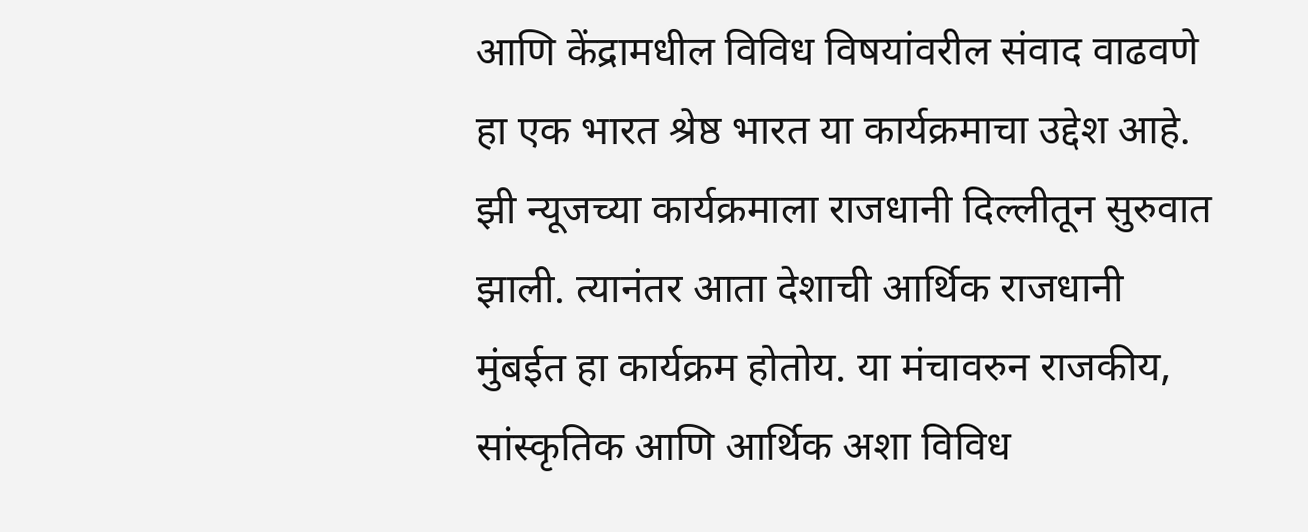आणि केंद्रामधील विविध विषयांवरील संवाद वाढवणे हा एक भारत श्रेष्ठ भारत या कार्यक्रमाचा उद्देश आहे. झी न्यूजच्या कार्यक्रमाला राजधानी दिल्लीतून सुरुवात झाली. त्यानंतर आता देशाची आर्थिक राजधानी मुंबईत हा कार्यक्रम होतोय. या मंचावरुन राजकीय, सांस्कृतिक आणि आर्थिक अशा विविध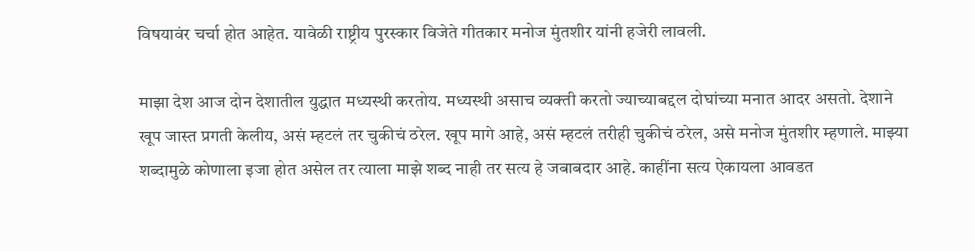विषयावंर चर्चा होत आहेत. यावेळी राष्ट्रीय पुरस्कार विजेते गीतकार मनोज मुंतशीर यांनी हजेरी लावली.

माझा देश आज दोन देशातील युद्धात मध्यस्थी करतोय. मध्यस्थी असाच व्यक्ती करतो ज्याच्याबद्दल दोघांच्या मनात आदर असतो. देशाने खूप जास्त प्रगती केलीय, असं म्हटलं तर चुकीचं ठरेल. खूप मागे आहे, असं म्हटलं तरीही चुकीचं ठरेल, असे मनोज मुंतशीर म्हणाले. माझ्या शब्दामुळे कोणाला इजा होत असेल तर त्याला माझे शब्द नाही तर सत्य हे जबाबदार आहे. काहींना सत्य ऐकायला आवडत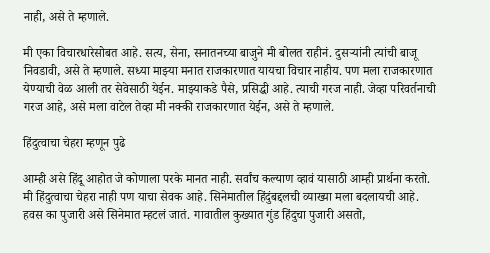नाही, असे ते म्हणाले.

मी एका विचारधारेसोबत आहे. सत्य, सेना, सनातनच्या बाजुने मी बोलत राहीनं. दुसऱ्यांनी त्यांची बाजू निवडावी, असे ते म्हणाले. सध्या माझ्या मनात राजकारणात यायचा विचार नाहीय. पण मला राजकारणात येण्याची वेळ आली तर सेवेसाठी येईन. माझ्याकडे पैसे, प्रसिद्धी आहे. त्याची गरज नाही. जेव्हा परिवर्तनाची गरज आहे, असे मला वाटेल तेव्हा मी नक्की राजकारणात येईन, असे ते म्हणाले.

हिंदुत्वाचा चेहरा म्हणून पुढे

आम्ही असे हिंदू आहोत जे कोणाला परके मानत नाही. सर्वांच कल्याण व्हावं यासाठी आम्ही प्रार्थना करतो. मी हिंदुत्वाचा चेहरा नाही पण याचा सेवक आहे. सिनेमातील हिंदुंबद्दलची व्याख्या मला बदलायची आहे. हवस का पुजारी असे सिनेमात म्हटलं जातं. गावातील कुख्यात गुंड हिंदुचा पुजारी असतो,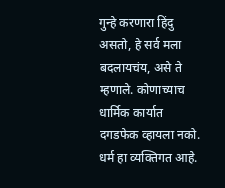गुन्हे करणारा हिंदु असतो, हे सर्व मला बदलायचंय, असे ते म्हणाले. कोणाच्याच धार्मिक कार्यात दगडफेक व्हायला नको. धर्म हा व्यक्तिगत आहे.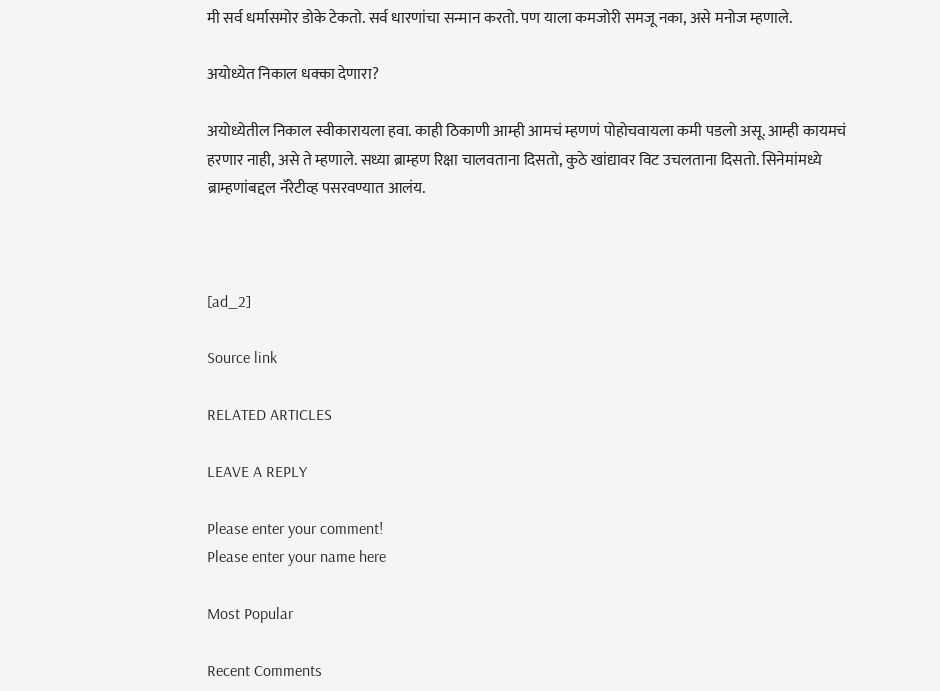मी सर्व धर्मासमोर डोके टेकतो. सर्व धारणांचा सन्मान करतो. पण याला कमजोरी समजू नका, असे मनोज म्हणाले.

अयोध्येत निकाल धक्का देणारा?

अयोध्येतील निकाल स्वीकारायला हवा. काही ठिकाणी आम्ही आमचं म्हणणं पोहोचवायला कमी पडलो असू. आम्ही कायमचं हरणार नाही, असे ते म्हणाले. सध्या ब्राम्हण रिक्षा चालवताना दिसतो, कुठे खांद्यावर विट उचलताना दिसतो. सिनेमांमध्ये ब्राम्हणांबद्दल नॅरेटीव्ह पसरवण्यात आलंय.



[ad_2]

Source link

RELATED ARTICLES

LEAVE A REPLY

Please enter your comment!
Please enter your name here

Most Popular

Recent Comments